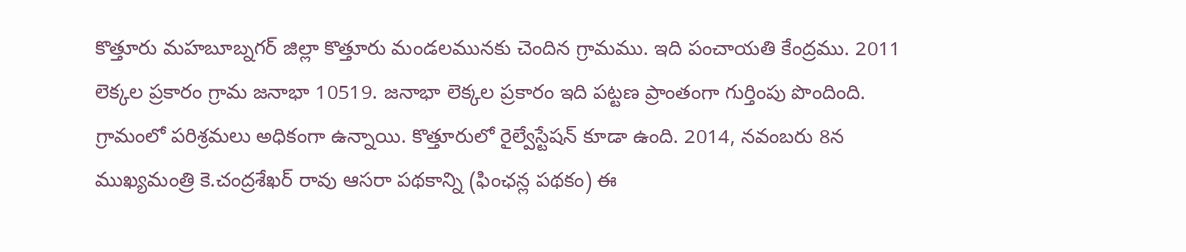కొత్తూరు మహబూబ్నగర్ జిల్లా కొత్తూరు మండలమునకు చెందిన గ్రామము. ఇది పంచాయతి కేంద్రము. 2011 లెక్కల ప్రకారం గ్రామ జనాభా 10519. జనాభా లెక్కల ప్రకారం ఇది పట్టణ ప్రాంతంగా గుర్తింపు పొందింది. గ్రామంలో పరిశ్రమలు అధికంగా ఉన్నాయి. కొత్తూరులో రైల్వేస్టేషన్ కూడా ఉంది. 2014, నవంబరు 8న ముఖ్యమంత్రి కె.చంద్రశేఖర్ రావు ఆసరా పథకాన్ని (ఫింఛన్ల పథకం) ఈ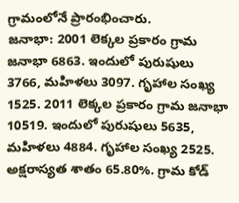గ్రామంలోనే ప్రారంభించారు.
జనాభా: 2001 లెక్కల ప్రకారం గ్రామ జనాభా 6863. ఇందులో పురుషులు 3766, మహిళలు 3097. గృహాల సంఖ్య 1525. 2011 లెక్కల ప్రకారం గ్రామ జనాభా 10519. ఇందులో పురుషులు 5635, మహిళలు 4884. గృహాల సంఖ్య 2525. అక్షరాస్యత శాతం 65.80%. గ్రామ కోడ్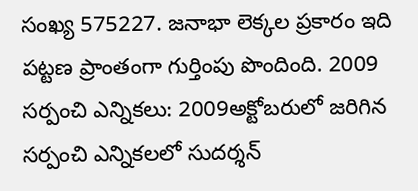సంఖ్య 575227. జనాభా లెక్కల ప్రకారం ఇది పట్టణ ప్రాంతంగా గుర్తింపు పొందింది. 2009 సర్పంచి ఎన్నికలు: 2009అక్టోబరులో జరిగిన సర్పంచి ఎన్నికలలో సుదర్శన్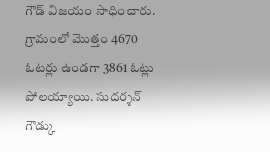గౌడ్ విజయం సాధించారు. గ్రామంలో మొత్తం 4670 ఓటర్లు ఉండగా 3861 ఓట్లు పోలయ్యాయి. సుదర్శన్ గౌడ్కు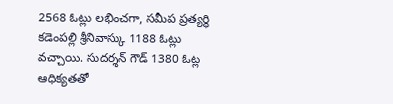2568 ఓట్లు లభించగా, సమీప ప్రత్యర్థి కడెంపల్లి శ్రీనివాస్కు 1188 ఓట్లు వచ్చాయి. సుదర్శన్ గౌడ్ 1380 ఓట్ల ఆధిక్యతతో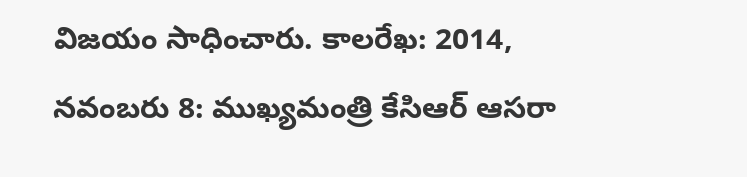విజయం సాధించారు. కాలరేఖ: 2014, నవంబరు 8: ముఖ్యమంత్రి కేసిఆర్ ఆసరా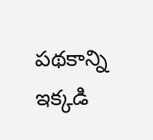పథకాన్ని ఇక్కడి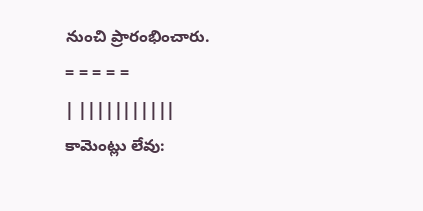నుంచి ప్రారంభించారు.
= = = = =
| |||||||||||
కామెంట్లు లేవు: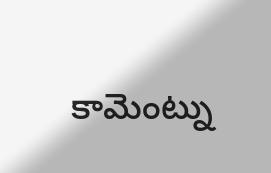కామెంట్ను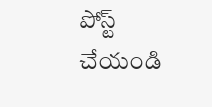పోస్ట్ చేయండి